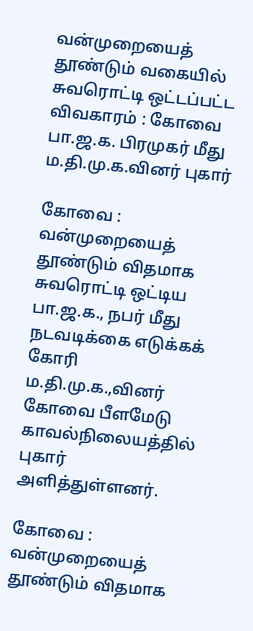வன்முறையைத் தூண்டும் வகையில் சுவரொட்டி ஒட்டப்பட்ட விவகாரம் : கோவை பா.ஜ.க. பிரமுகர் மீது ம.தி.மு.க.வினர் புகார்

கோவை : வன்முறையைத் தூண்டும் விதமாக சுவரொட்டி ஒட்டிய பா.ஜ.க., நபர் மீது நடவடிக்கை எடுக்கக் கோரி ம.தி.மு.க.,வினர் கோவை பீளமேடு காவல்நிலையத்தில் புகார் அளித்துள்ளனர்.

கோவை : வன்முறையைத் தூண்டும் விதமாக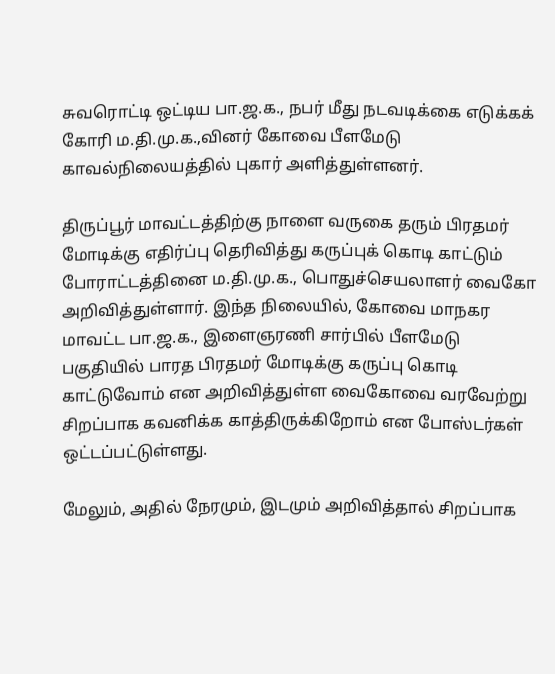சுவரொட்டி ஒட்டிய பா.ஜ.க., நபர் மீது நடவடிக்கை எடுக்கக் கோரி ம.தி.மு.க.,வினர் கோவை பீளமேடு காவல்நிலையத்தில் புகார் அளித்துள்ளனர்.

திருப்பூர் மாவட்டத்திற்கு நாளை வருகை தரும் பிரதமர் மோடிக்கு எதிர்ப்பு தெரிவித்து கருப்புக் கொடி காட்டும் போராட்டத்தினை ம.தி.மு.க., பொதுச்செயலாளர் வைகோ அறிவித்துள்ளார். இந்த நிலையில், கோவை மாநகர மாவட்ட பா.ஜ.க., இளைஞரணி சார்பில் பீளமேடு பகுதியில் பாரத பிரதமர் மோடிக்கு கருப்பு கொடி காட்டுவோம் என அறிவித்துள்ள வைகோவை வரவேற்று சிறப்பாக கவனிக்க காத்திருக்கிறோம் என போஸ்டர்கள் ஒட்டப்பட்டுள்ளது.

மேலும், அதில் நேரமும், இடமும் அறிவித்தால் சிறப்பாக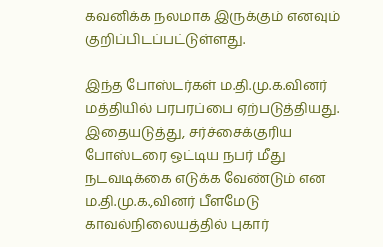கவனிக்க நலமாக இருக்கும் எனவும் குறிப்பிடப்பட்டுள்ளது.

இந்த போஸ்டர்கள் ம.தி.மு.க.வினர் மத்தியில் பரபரப்பை ஏற்படுத்தியது. இதையடுத்து, சர்ச்சைக்குரிய போஸ்டரை ஒட்டிய நபர் மீது நடவடிக்கை எடுக்க வேண்டும் என ம.தி.மு.க.,வினர் பீளமேடு காவல்நிலையத்தில் புகார்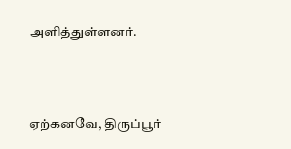அளித்துள்ளனர்.



ஏற்கனவே, திருப்பூர்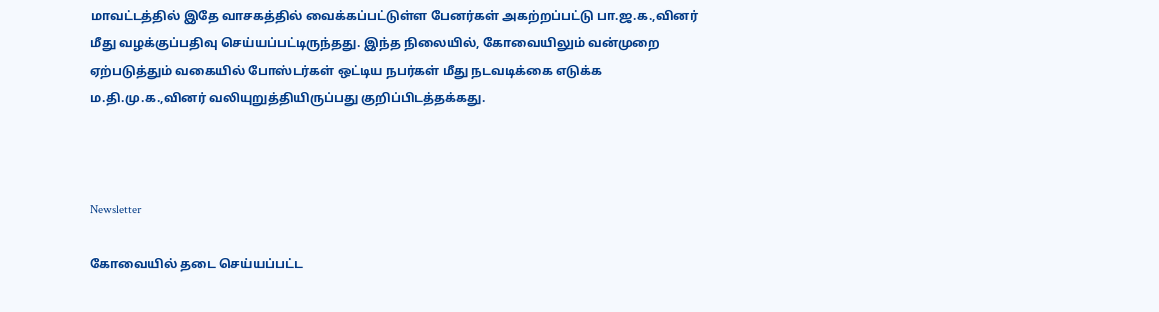மாவட்டத்தில் இதே வாசகத்தில் வைக்கப்பட்டுள்ள பேனர்கள் அகற்றப்பட்டு பா.ஜ.க.,வினர் மீது வழக்குப்பதிவு செய்யப்பட்டிருந்தது. இந்த நிலையில், கோவையிலும் வன்முறை ஏற்படுத்தும் வகையில் போஸ்டர்கள் ஒட்டிய நபர்கள் மீது நடவடிக்கை எடுக்க ம.தி.மு.க.,வினர் வலியுறுத்தியிருப்பது குறிப்பிடத்தக்கது.



Newsletter

கோவையில் தடை செய்யப்பட்ட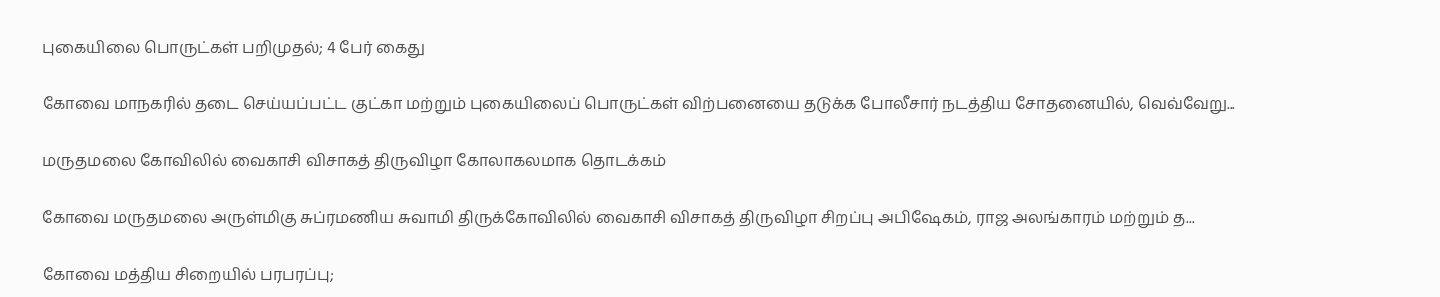புகையிலை பொருட்கள் பறிமுதல்; 4 பேர் கைது

கோவை மாநகரில் தடை செய்யப்பட்ட குட்கா மற்றும் புகையிலைப் பொருட்கள் விற்பனையை தடுக்க போலீசார் நடத்திய சோதனையில், வெவ்வேறு...

மருதமலை கோவிலில் வைகாசி விசாகத் திருவிழா கோலாகலமாக தொடக்கம்

கோவை மருதமலை அருள்மிகு சுப்ரமணிய சுவாமி திருக்கோவிலில் வைகாசி விசாகத் திருவிழா சிறப்பு அபிஷேகம், ராஜ அலங்காரம் மற்றும் த...

கோவை மத்திய சிறையில் பரபரப்பு;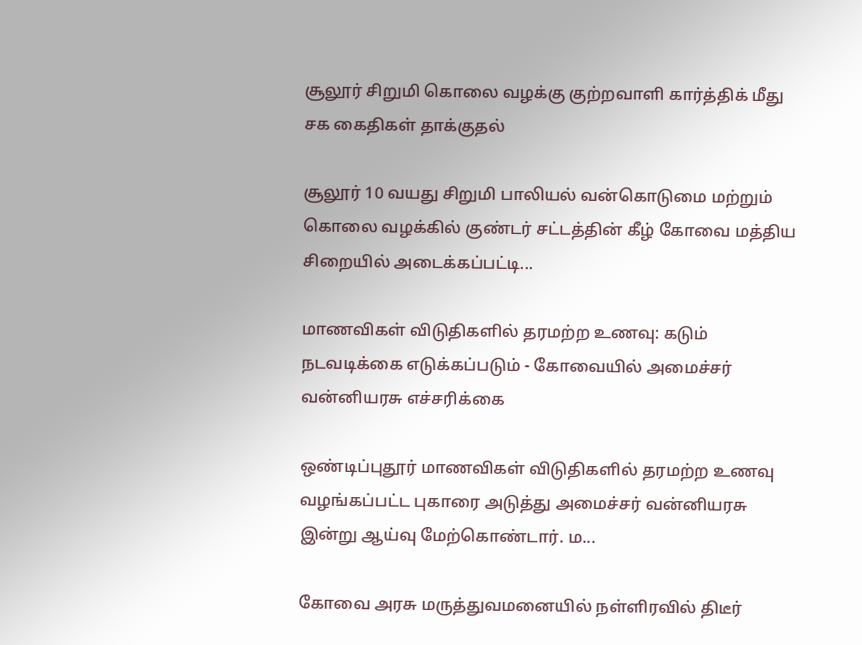சூலூர் சிறுமி கொலை வழக்கு குற்றவாளி கார்த்திக் மீது சக கைதிகள் தாக்குதல்

சூலூர் 10 வயது சிறுமி பாலியல் வன்கொடுமை மற்றும் கொலை வழக்கில் குண்டர் சட்டத்தின் கீழ் கோவை மத்திய சிறையில் அடைக்கப்பட்டி...

மாணவிகள் விடுதிகளில் தரமற்ற உணவு: கடும் நடவடிக்கை எடுக்கப்படும் - கோவையில் அமைச்சர் வன்னியரசு எச்சரிக்கை

ஒண்டிப்புதூர் மாணவிகள் விடுதிகளில் தரமற்ற உணவு வழங்கப்பட்ட புகாரை அடுத்து அமைச்சர் வன்னியரசு இன்று ஆய்வு மேற்கொண்டார். ம...

கோவை அரசு மருத்துவமனையில் நள்ளிரவில் திடீர்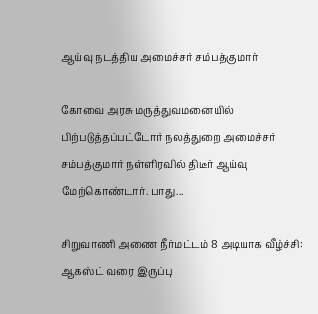ஆய்வு நடத்திய அமைச்சர் சம்பத்குமார்

கோவை அரசு மருத்துவமனையில் பிற்படுத்தப்பட்டோர் நலத்துறை அமைச்சர் சம்பத்குமார் நள்ளிரவில் திடீர் ஆய்வு மேற்கொண்டார். பாது...

சிறுவாணி அணை நீர்மட்டம் 8 அடியாக வீழ்ச்சி: ஆகஸ்ட் வரை இருப்பு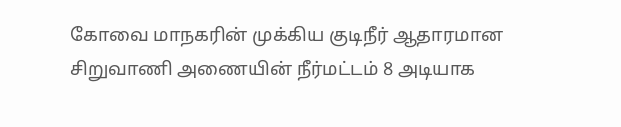கோவை மாநகரின் முக்கிய குடிநீர் ஆதாரமான சிறுவாணி அணையின் நீர்மட்டம் 8 அடியாக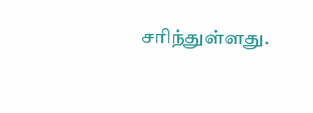சரிந்துள்ளது.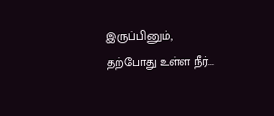இருப்பினும், தற்போது உள்ள நீர்...